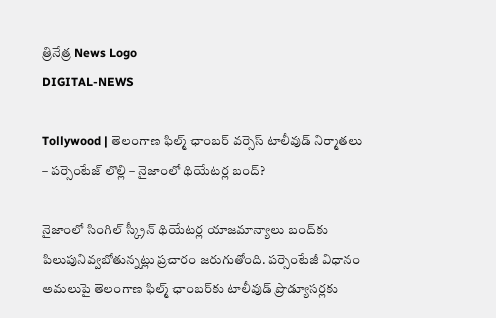త్రినేత్ర News Logo
DIGITAL-NEWS

Tollywood | తెలంగాణ ఫిల్మ్ ఛాంబ‌ర్ వ‌ర్సెస్ టాలీవుడ్ నిర్మాతలు – ప‌ర్సెంటేజ్ లొల్లి – నైజాంలో థియేట‌ర్ల బంద్?

నైజాంలో సింగిల్ స్క్రీన్ థియేట‌ర్ల యాజ‌మాన్యాలు బంద్‌కు పిలుపునివ్వ‌బోతున్న‌ట్లు ప్ర‌చారం జ‌రుగుతోంది. ప‌ర్సెంటేజీ విధానం అమ‌లుపై తెలంగాణ ఫిల్మ్ ఛాంబ‌ర్‌కు టాలీవుడ్ ప్రొడ్యూస‌ర్ల‌కు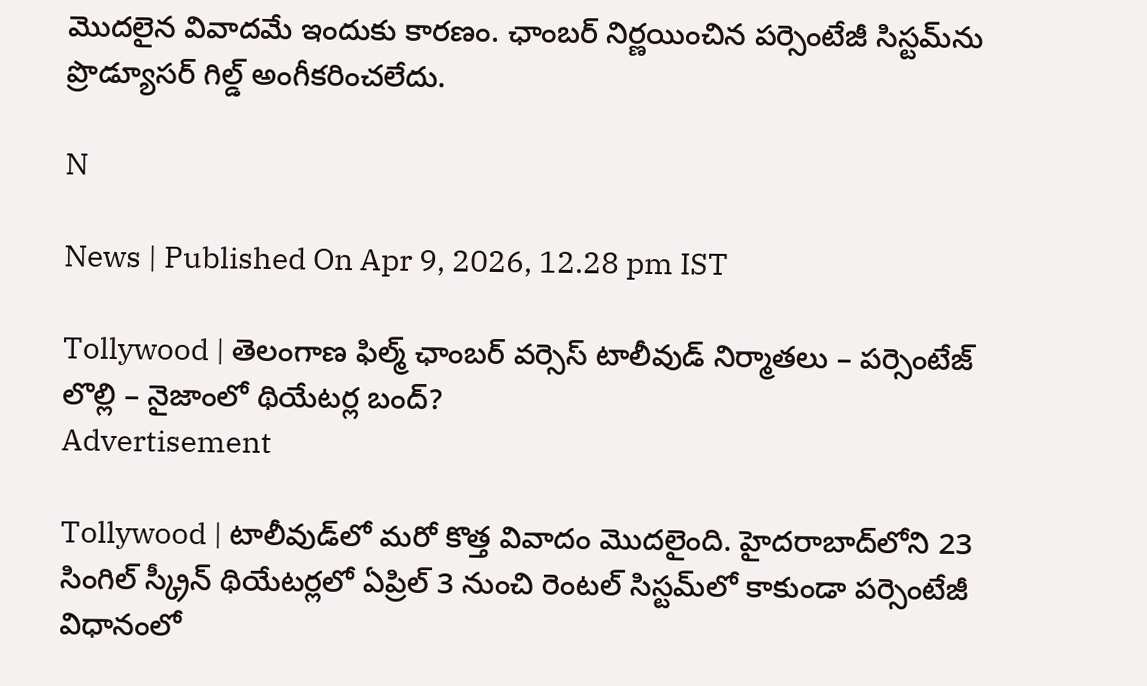మొద‌లైన వివాద‌మే ఇందుకు కార‌ణం. ఛాంబ‌ర్ నిర్ణ‌యించిన ప‌ర్సెంటేజీ సిస్ట‌మ్‌ను ప్రొడ్యూస‌ర్ గిల్డ్ అంగీక‌రించ‌లేదు.

N

News | Published On Apr 9, 2026, 12.28 pm IST

Tollywood | తెలంగాణ ఫిల్మ్ ఛాంబ‌ర్ వ‌ర్సెస్ టాలీవుడ్ నిర్మాతలు – ప‌ర్సెంటేజ్ లొల్లి – నైజాంలో థియేట‌ర్ల బంద్?
Advertisement

Tollywood | టాలీవుడ్‌లో మ‌రో కొత్త వివాదం మొద‌లైంది. హైద‌రాబాద్‌లోని 23 సింగిల్ స్క్రీన్ థియేట‌ర్ల‌లో ఏప్రిల్ 3 నుంచి రెంట‌ల్ సిస్ట‌మ్‌లో కాకుండా ప‌ర్సెంటేజీ విధానంలో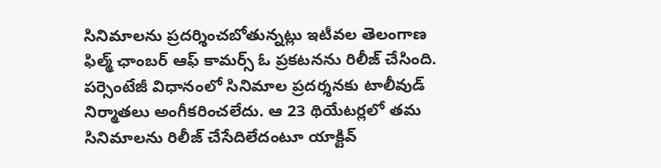సినిమాల‌ను ప్ర‌ద‌ర్శించ‌బోతున్న‌ట్లు ఇటీవ‌ల తెలంగాణ ఫిల్మ్ ఛాంబ‌ర్ ఆఫ్ కామ‌ర్స్ ఓ ప్ర‌క‌ట‌న‌ను రిలీజ్ చేసింది. ప‌ర్సెంటేజీ విధానంలో సినిమాల ప్ర‌ద‌ర్శ‌న‌కు టాలీవుడ్ నిర్మాత‌లు అంగీక‌రించ‌లేదు. ఆ 23 థియేట‌ర్ల‌లో త‌మ సినిమాల‌ను రిలీజ్ చేసేదిలేదంటూ యాక్టివ్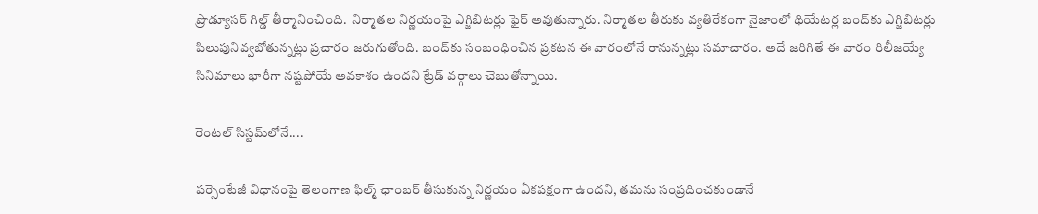ప్రొడ్యూస‌ర్ గిల్డ్ తీర్మానించింది.  నిర్మాత‌ల నిర్ణ‌యంపై ఎగ్జిబిట‌ర్లు ఫైర్ అవుతున్నారు. నిర్మాత‌ల తీరుకు వ్య‌తిరేకంగా నైజాంలో థియేట‌ర్ల బంద్‌కు ఎగ్జిబిట‌ర్లు పిలుపునివ్వ‌బోతున్న‌ట్లు ప్ర‌చారం జ‌రుగుతోంది. బంద్‌కు సంబంధించిన ప్ర‌క‌ట‌న ఈ వారంలోనే రానున్న‌ట్లు స‌మాచారం. అదే జ‌రిగితే ఈ వారం రిలీజ‌య్యే సినిమాలు భారీగా న‌ష్ట‌పోయే అవ‌కాశం ఉంద‌ని ట్రేడ్ వ‌ర్గాలు చెబుతోన్నాయి.

రెంట‌ల్ సిస్ట‌మ్‌లోనే....

ప‌ర్సెంటేజీ విధానంపై తెలంగాణ ఫిల్మ్ ఛాంబ‌ర్ తీసుకున్న నిర్ణ‌యం ఏక‌ప‌క్షంగా ఉంద‌ని, త‌మ‌ను సంప్ర‌దించ‌కుండానే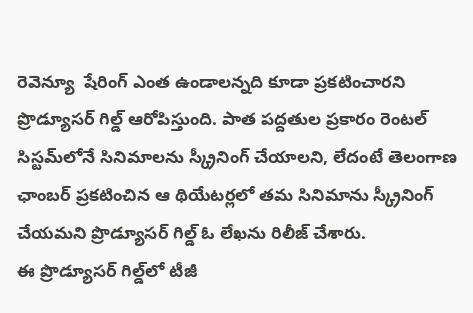రెవెన్యూ  షేరింగ్ ఎంత ఉండాలన్నది కూడా ప్ర‌క‌టించార‌ని ప్రొడ్యూస‌ర్ గిల్డ్ ఆరోపిస్తుంది. పాత పద్దతుల ప్రకారం రెంట‌ల్ సిస్ట‌మ్‌లోనే సినిమాల‌ను స్క్రీనింగ్ చేయాల‌ని, లేదంటే తెలంగాణ ఛాంబ‌ర్ ప్ర‌క‌టించిన ఆ థియేట‌ర్ల‌లో త‌మ సినిమాను స్క్రీనింగ్ చేయ‌మ‌ని ప్రొడ్యూస‌ర్ గిల్డ్ ఓ లేఖ‌ను రిలీజ్ చేశారు.
ఈ ప్రొడ్యూస‌ర్ గిల్డ్‌లో టీజీ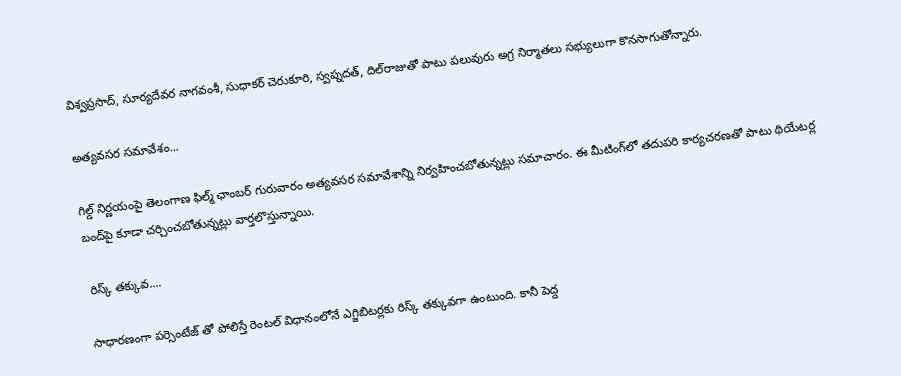విశ్వ‌ప్ర‌సాద్‌, సూర్య‌దేవ‌ర నాగ‌వంశీ, సుధాక‌ర్ చెరుకూరి, స్వ‌ప్న‌ద‌త్‌, దిల్‌రాజుతో పాటు ప‌లువురు అగ్ర నిర్మాత‌లు స‌భ్యులుగా కొన‌సాగుతోన్నారు.

అత్య‌వస‌ర స‌మావేశం...

గిల్డ్ నిర్ణ‌యంపై తెలంగాణ ఫిల్మ్ ఛాంబ‌ర్ గురువారం అత్య‌వ‌స‌ర స‌మావేశాన్ని నిర్వ‌హించ‌బోతున్న‌ట్లు స‌మాచారం. ఈ మీటింగ్‌లో త‌దుప‌రి కార్య‌చ‌ర‌ణ‌తో పాటు థియేట‌ర్ల బంద్‌పై కూడా చ‌ర్చించ‌బోతున్న‌ట్లు వార్త‌లొస్తున్నాయి.

 రిస్క్ త‌క్కువ‌....

సాధార‌ణంగా ప‌ర్సెంటేజ్ తో పోలిస్తే రెంట‌ల్ విధానంలోనే ఎగ్జిబిట‌ర్ల‌కు రిస్క్ త‌క్కువ‌గా ఉంటుంది. కానీ పెద్ద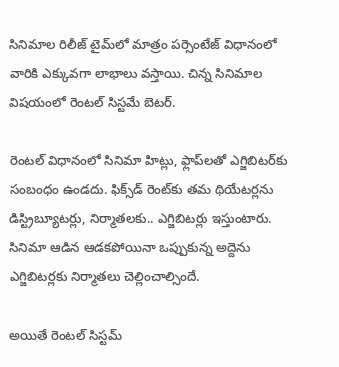సినిమాల రిలీజ్ టైమ్‌లో మాత్రం ప‌ర్సెంటేజ్ విధానంలో వారికి ఎక్కువ‌గా లాభాలు వ‌స్తాయి. చిన్న సినిమాల విష‌యంలో రెంట‌ల్ సిస్ట‌మే బెట‌ర్‌.

రెంట‌ల్ విధానంలో సినిమా హిట్లు, ఫ్లాప్‌ల‌తో ఎగ్జిబిట‌ర్‌కు సంబంధం ఉండ‌దు. ఫిక్స్‌డ్ రెంట్‌కు త‌మ థియేట‌ర్ల‌ను డిస్ట్రిబ్యూట‌ర్లు, నిర్మాత‌ల‌కు.. ఎగ్జిబిట‌ర్లు ఇస్తుంటారు. సినిమా ఆడిన ఆడ‌క‌పోయినా ఒప్పుకున్న అద్దెను ఎగ్జిబిట‌ర్ల‌కు నిర్మాత‌లు చెల్లించాల్సిందే.

అయితే రెంట‌ల్ సిస్ట‌మ్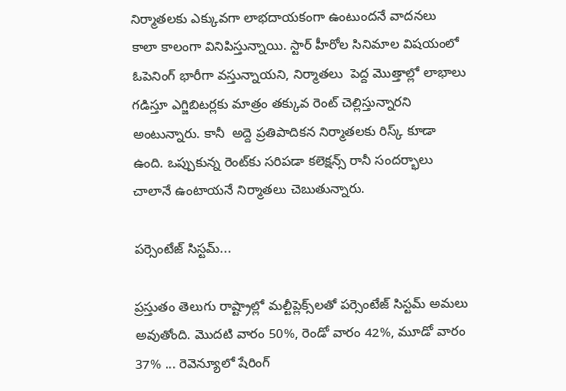నిర్మాత‌ల‌కు ఎక్కువ‌గా లాభ‌దాయ‌కంగా ఉంటుంద‌నే వాద‌న‌లు కాలా కాలంగా వినిపిస్తున్నాయి. స్టార్ హీరోల సినిమాల విష‌యంలో ఓపెనింగ్ భారీగా వ‌స్తున్నాయ‌ని, నిర్మాత‌లు  పెద్ద మొత్తాల్లో లాభాలు గ‌డిస్తూ ఎగ్జిబిట‌ర్ల‌కు మాత్రం త‌క్కువ రెంట్‌ చెల్లిస్తున్నార‌ని అంటున్నారు. కానీ  అద్దె ప్రతిపాదికన నిర్మాత‌ల‌కు రిస్క్ కూడా ఉంది. ఒప్పుకున్న రెంట్‌కు స‌రిప‌డా క‌లెక్ష‌న్స్ రానీ సంద‌ర్భాలు చాలానే ఉంటాయ‌నే నిర్మాత‌లు చెబుతున్నారు.

పర్సెంటేజ్ సిస్ట‌మ్‌...

ప్ర‌స్తుతం తెలుగు రాష్ట్రాల్లో మల్టీప్లెక్స్‌ల‌తో ప‌ర్సెంటేజ్ సిస్ట‌మ్ అమ‌లు అవుతోంది. మొదటి వారం 50%, రెండో వారం 42%, మూడో వారం 37% ... రెవెన్యూలో షేరింగ్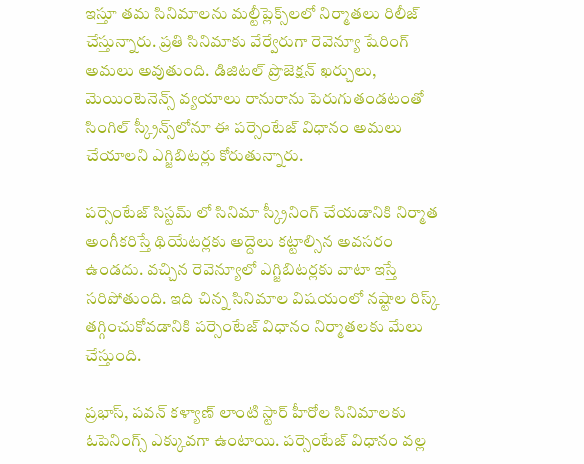ఇస్తూ త‌మ సినిమాల‌ను మ‌ల్టీప్లెక్స్‌ల‌లో నిర్మాత‌లు రిలీజ్ చేస్తున్నారు. ప్ర‌తి సినిమాకు వేర్వేరుగా రెవెన్యూ షేరింగ్ అమ‌లు అవుతుంది. డిజిటల్ ప్రొజెక్షన్ ఖర్చులు, మెయింటెనెన్స్ వ్య‌యాలు రానురాను పెరుగుతండ‌టంతో సింగిల్ స్క్రీన్స్‌లోనూ ఈ ప‌ర్సెంటేజ్ విధానం అమ‌లు చేయాల‌ని ఎగ్జిబిట‌ర్లు కోరుతున్నారు.

ప‌ర్సెంటేజ్ సిస్ట‌మ్ లో సినిమా స్క్రీనింగ్ చేయ‌డానికి నిర్మాత అంగీక‌రిస్తే థియేట‌ర్ల‌కు అద్దెలు కట్టాల్సిన అవ‌స‌రం ఉండదు. వచ్చిన రెవెన్యూలో ఎగ్జిబిట‌ర్ల‌కు వాటా ఇస్తే సరిపోతుంది. ఇది చిన్న సినిమాల విష‌యంలో న‌ష్టాల‌ రిస్క్ తగ్గించుకోవ‌డానికి ప‌ర్సెంటేజ్ విధానం నిర్మాతలకు మేలు చేస్తుంది.

ప్ర‌భాస్‌, ప‌వ‌న్ క‌ళ్యాణ్ లాంటి స్టార్ హీరోల సినిమాల‌కు ఓపెనింగ్స్ ఎక్కువ‌గా ఉంటాయి. ప‌ర్సెంటేజ్ విధానం వ‌ల్ల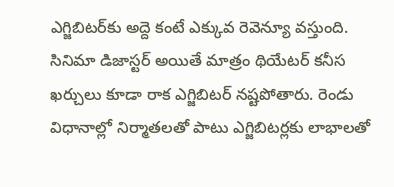ఎగ్జిబిటర్‌కు అద్దె కంటే ఎక్కువ రెవెన్యూ వ‌స్తుంది. సినిమా డిజాస్ట‌ర్ అయితే మాత్రం థియేటర్ కనీస ఖర్చులు కూడా రాక ఎగ్జిబిటర్ నష్టపోతారు. రెండు విధానాల్లో నిర్మాతలతో పాటు ఎగ్జిబిటర్లకు లాభాలతో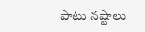పాటు నష్టాలు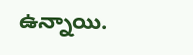ఉన్నాయి.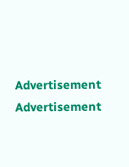Advertisement
Advertisement